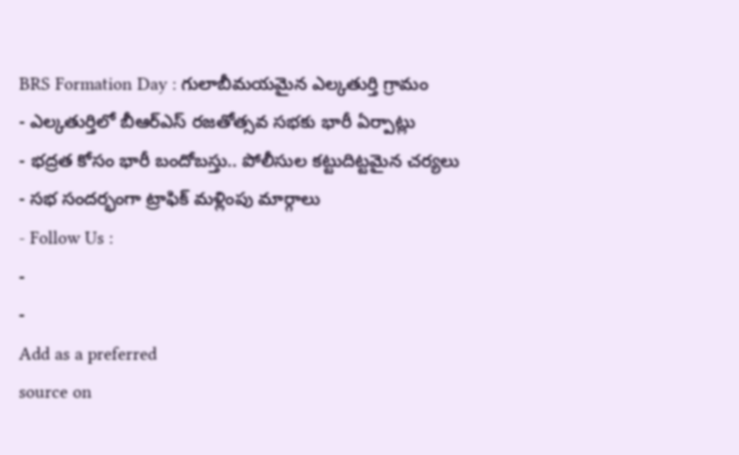BRS Formation Day : గులాబీమయమైన ఎల్కతుర్తి గ్రామం
- ఎల్కతుర్తిలో బీఆర్ఎస్ రజతోత్సవ సభకు భారీ ఏర్పాట్లు
- భద్రత కోసం భారీ బందోబస్తు.. పోలీసుల కట్టుదిట్టమైన చర్యలు
- సభ సందర్భంగా ట్రాఫిక్ మళ్లింపు మార్గాలు
- Follow Us :
-
-
Add as a preferred
source on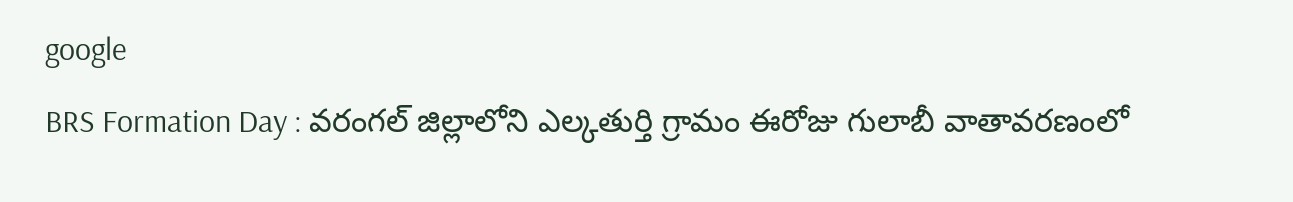google
BRS Formation Day : వరంగల్ జిల్లాలోని ఎల్కతుర్తి గ్రామం ఈరోజు గులాబీ వాతావరణంలో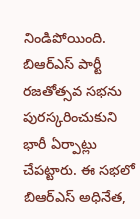నిండిపోయింది. బిఆర్ఎస్ పార్టీ రజతోత్సవ సభను పురస్కరించుకుని భారీ ఏర్పాట్లు చేపట్టారు. ఈ సభలో బిఆర్ఎస్ అధినేత,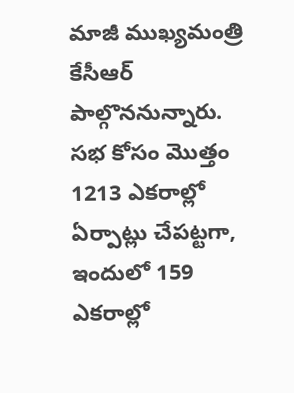మాజీ ముఖ్యమంత్రి కేసీఆర్ పాల్గొననున్నారు. సభ కోసం మొత్తం 1213 ఎకరాల్లో ఏర్పాట్లు చేపట్టగా, ఇందులో 159 ఎకరాల్లో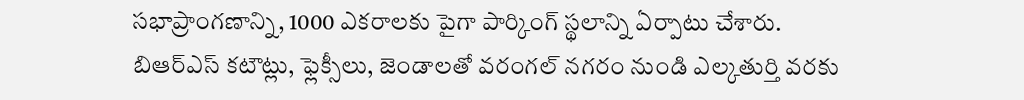సభాప్రాంగణాన్ని, 1000 ఎకరాలకు పైగా పార్కింగ్ స్థలాన్ని ఏర్పాటు చేశారు. బిఆర్ఎస్ కటౌట్లు, ఫ్లెక్సీలు, జెండాలతో వరంగల్ నగరం నుండి ఎల్కతుర్తి వరకు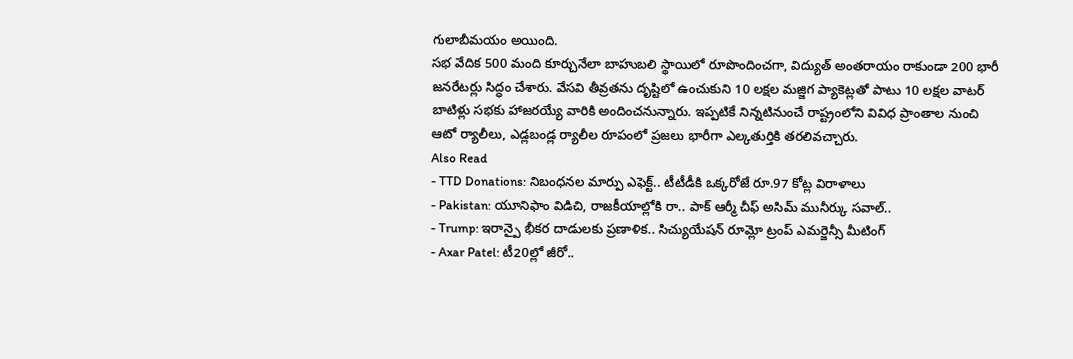గులాబీమయం అయింది.
సభ వేదిక 500 మంది కూర్చునేలా బాహుబలి స్థాయిలో రూపొందించగా, విద్యుత్ అంతరాయం రాకుండా 200 భారీ జనరేటర్లు సిద్ధం చేశారు. వేసవి తీవ్రతను దృష్టిలో ఉంచుకుని 10 లక్షల మజ్జిగ ప్యాకెట్లతో పాటు 10 లక్షల వాటర్ బాటిళ్లు సభకు హాజరయ్యే వారికి అందించనున్నారు. ఇప్పటికే నిన్నటినుంచే రాష్ట్రంలోని వివిధ ప్రాంతాల నుంచి ఆటో ర్యాలీలు, ఎడ్లబండ్ల ర్యాలీల రూపంలో ప్రజలు భారీగా ఎల్కతుర్తికి తరలివచ్చారు.
Also Read
- TTD Donations: నిబంధనల మార్పు ఎఫెక్ట్.. టీటీడీకి ఒక్కరోజే రూ.97 కోట్ల విరాళాలు
- Pakistan: యూనిఫాం విడిచి, రాజకీయాల్లోకి రా.. పాక్ ఆర్మీ చీఫ్ అసిమ్ మునీర్కు సవాల్..
- Trump: ఇరాన్పై భీకర దాడులకు ప్రణాళిక.. సిచ్యుయేషన్ రూమ్లో ట్రంప్ ఎమర్జెన్సీ మీటింగ్
- Axar Patel: టీ20ల్లో జీరో..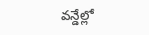వన్డేల్లో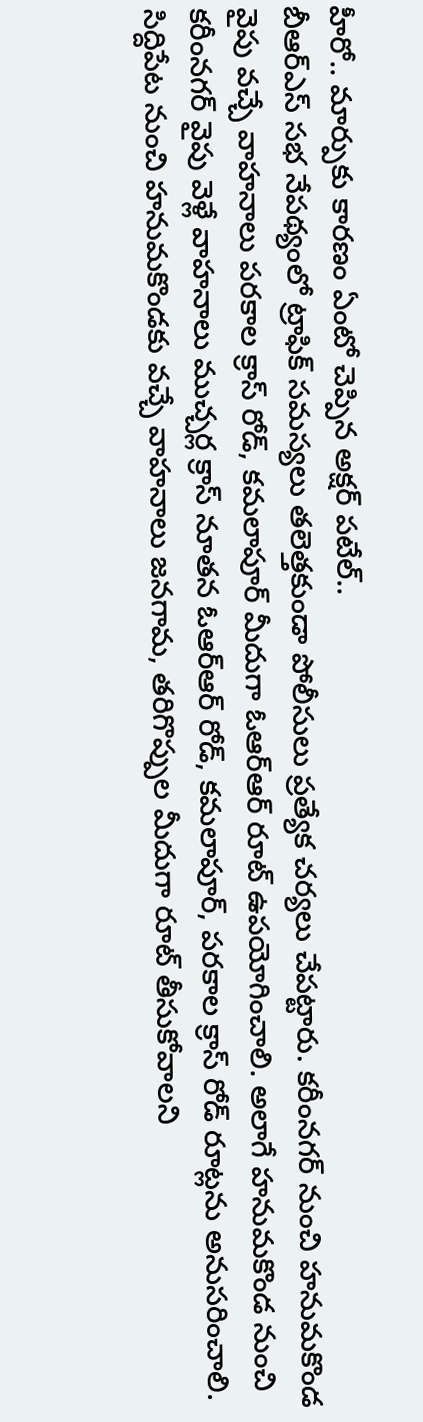హీరో.. మార్పుకు కారణం ఏంటో చెప్పిన అక్షర్ పటేల్..
బీఆర్ఎస్ సభ నేపథ్యంలో ట్రాఫిక్ సమస్యలు తలెత్తకుండా పోలీసులు ప్రత్యేక చర్యలు చేపట్టారు. కరీంనగర్ నుంచి హనుమకొండ వైపు వచ్చే వాహనాలు పరకాల క్రాస్ రోడ్, కమలాపూర్ మీదుగా ఓఆర్ఆర్ రూట్ ఉపయోగించాలి. అలాగే హనుమకొండ నుంచి కరీంనగర్ వైపు వెళ్లే వాహనాలు ముచ్చర్ల క్రాస్ నూతన ఓఆర్ఆర్ రోడ్, కమలాపూర్, పరకాల క్రాస్ రోడ్ రూట్లను అనుసరించాలి.
సిద్దిపేట నుంచి హనుమకొండకు వచ్చే వాహనాలు జనగామ, తరిగొప్పుల మీదుగా రూట్ తీసుకోవాలని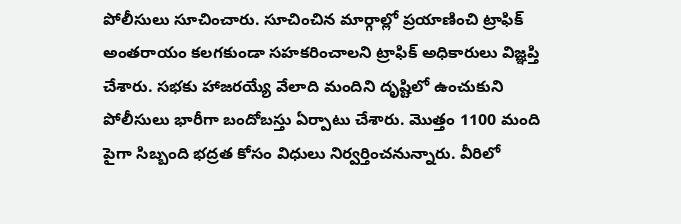పోలీసులు సూచించారు. సూచించిన మార్గాల్లో ప్రయాణించి ట్రాఫిక్ అంతరాయం కలగకుండా సహకరించాలని ట్రాఫిక్ అధికారులు విజ్ఞప్తి చేశారు. సభకు హాజరయ్యే వేలాది మందిని దృష్టిలో ఉంచుకుని పోలీసులు భారీగా బందోబస్తు ఏర్పాటు చేశారు. మొత్తం 1100 మంది పైగా సిబ్బంది భద్రత కోసం విధులు నిర్వర్తించనున్నారు. వీరిలో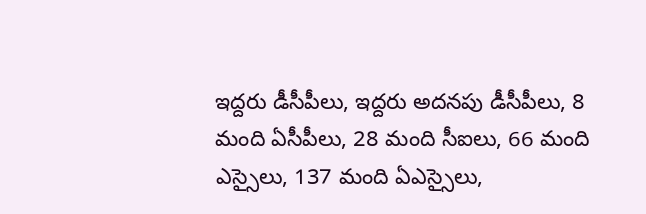ఇద్దరు డీసీపీలు, ఇద్దరు అదనపు డీసీపీలు, 8 మంది ఏసీపీలు, 28 మంది సీఐలు, 66 మంది ఎస్సైలు, 137 మంది ఏఎస్సైలు,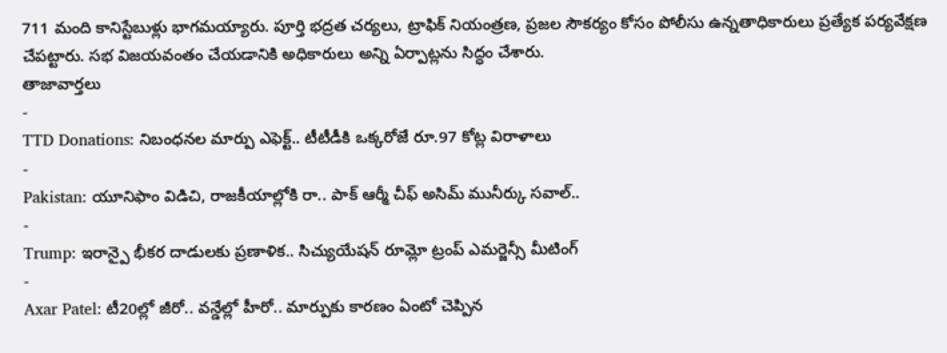711 మంది కానిస్టేబుళ్లు భాగమయ్యారు. పూర్తి భద్రత చర్యలు, ట్రాఫిక్ నియంత్రణ, ప్రజల సౌకర్యం కోసం పోలీసు ఉన్నతాధికారులు ప్రత్యేక పర్యవేక్షణ చేపట్టారు. సభ విజయవంతం చేయడానికి అధికారులు అన్ని ఏర్పాట్లను సిద్ధం చేశారు.
తాజావార్తలు
-
TTD Donations: నిబంధనల మార్పు ఎఫెక్ట్.. టీటీడీకి ఒక్కరోజే రూ.97 కోట్ల విరాళాలు
-
Pakistan: యూనిఫాం విడిచి, రాజకీయాల్లోకి రా.. పాక్ ఆర్మీ చీఫ్ అసిమ్ మునీర్కు సవాల్..
-
Trump: ఇరాన్పై భీకర దాడులకు ప్రణాళిక.. సిచ్యుయేషన్ రూమ్లో ట్రంప్ ఎమర్జెన్సీ మీటింగ్
-
Axar Patel: టీ20ల్లో జీరో.. వన్డేల్లో హీరో.. మార్పుకు కారణం ఏంటో చెప్పిన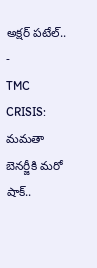అక్షర్ పటేల్..
-
TMC CRISIS: మమతా బెనర్జీకి మరో షాక్..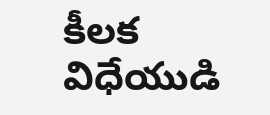కీలక విధేయుడి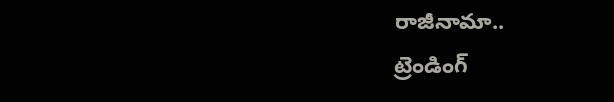రాజీనామా..
ట్రెండింగ్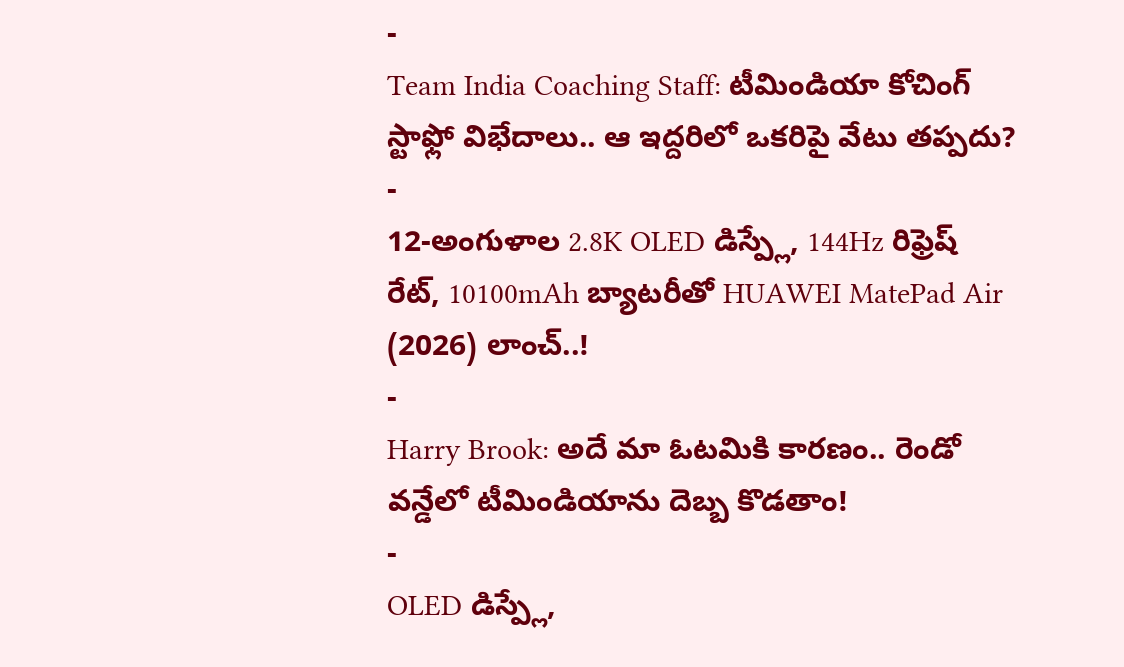-
Team India Coaching Staff: టీమిండియా కోచింగ్ స్టాఫ్లో విభేదాలు.. ఆ ఇద్దరిలో ఒకరిపై వేటు తప్పదు?
-
12-అంగుళాల 2.8K OLED డిస్ప్లే, 144Hz రిఫ్రెష్ రేట్, 10100mAh బ్యాటరీతో HUAWEI MatePad Air (2026) లాంచ్..!
-
Harry Brook: అదే మా ఓటమికి కారణం.. రెండో వన్డేలో టీమిండియాను దెబ్బ కొడతాం!
-
OLED డిస్ప్లే,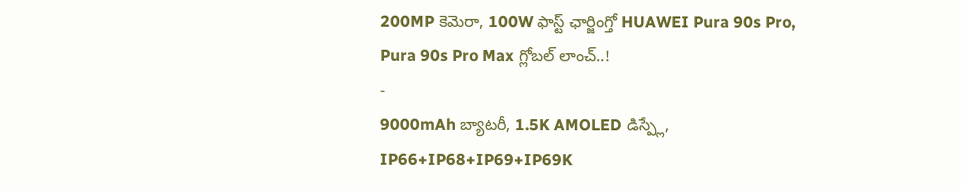200MP కెమెరా, 100W ఫాస్ట్ ఛార్జింగ్తో HUAWEI Pura 90s Pro, Pura 90s Pro Max గ్లోబల్ లాంచ్..!
-
9000mAh బ్యాటరీ, 1.5K AMOLED డిస్ప్లే, IP66+IP68+IP69+IP69K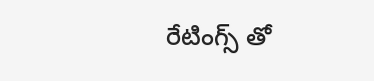రేటింగ్స్ తో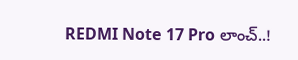REDMI Note 17 Pro లాంచ్..!